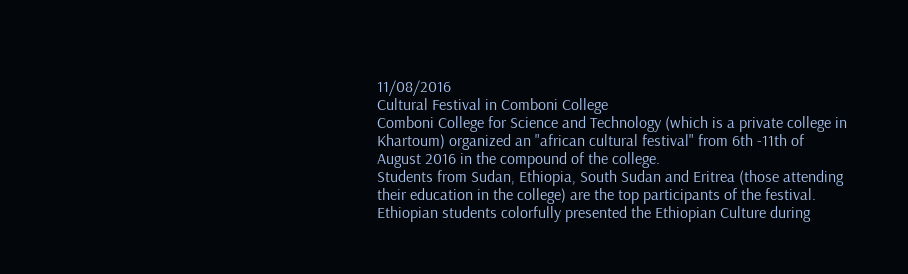11/08/2016
Cultural Festival in Comboni College
Comboni College for Science and Technology (which is a private college in Khartoum) organized an "african cultural festival" from 6th -11th of August 2016 in the compound of the college.
Students from Sudan, Ethiopia, South Sudan and Eritrea (those attending their education in the college) are the top participants of the festival.
Ethiopian students colorfully presented the Ethiopian Culture during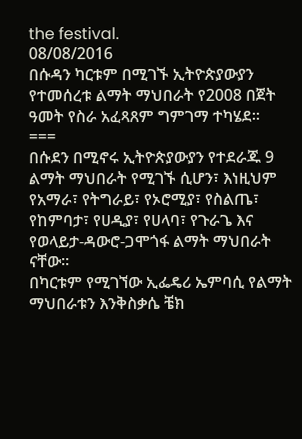the festival.
08/08/2016
በሱዳን ካርቱም በሚገኙ ኢትዮጵያውያን የተመሰረቱ ልማት ማህበራት የ2008 በጀት ዓመት የስራ አፈጻጸም ግምገማ ተካሄደ።
===
በሱደን በሚኖሩ ኢትዮጵያውያን የተደራጁ 9 ልማት ማህበራት የሚገኙ ሲሆን፣ እነዚህም የአማራ፣ የትግራይ፣ የኦሮሚያ፣ የስልጤ፣ የከምባታ፣ የሀዲያ፣ የሀላባ፣ የጉራጌ እና የወላይታ-ዳውሮ-ጋሞጎፋ ልማት ማህበራት ናቸው።
በካርቱም የሚገኘው ኢፌዴሪ ኤምባሲ የልማት ማህበራቱን እንቅስቃሴ ቼክ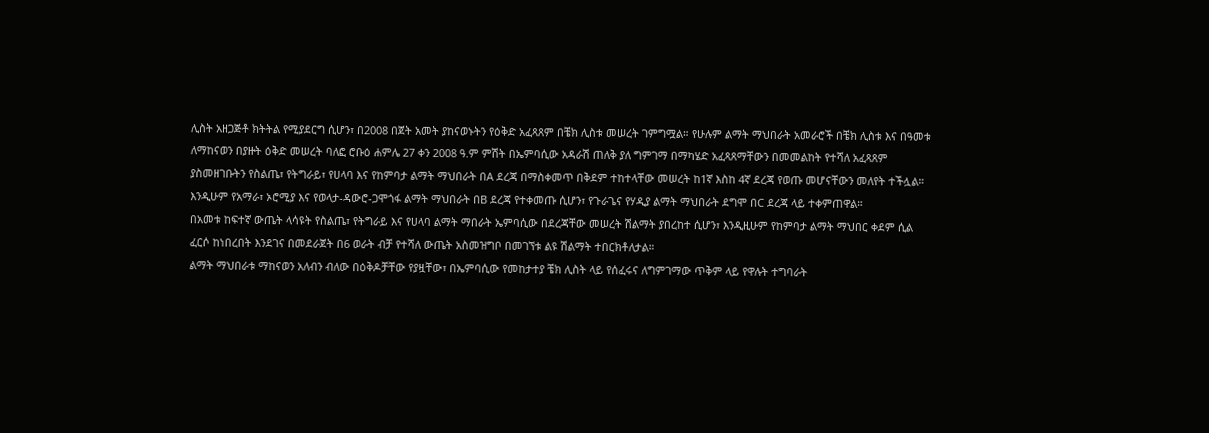ሊስት አዘጋጅቶ ክትትል የሚያደርግ ሲሆን፣ በ2008 በጀት አመት ያከናወኑትን የዕቅድ አፈጻጸም በቼክ ሊስቱ መሠረት ገምግሟል። የሁሉም ልማት ማህበራት አመራሮች በቼክ ሊስቱ እና በዓመቱ ለማከናወን በያዙት ዕቅድ መሠረት ባለፎ ሮቡዕ ሐምሌ 27 ቀን 2008 ዓ.ም ምሽት በኤምባሲው አዳራሽ ጠለቅ ያለ ግምገማ በማካሄድ አፈጻጸማቸውን በመመልከት የተሻለ አፈጻጸም ያስመዘገቡትን የስልጤ፣ የትግራይ፣ የሀላባ እና የከምባታ ልማት ማህበራት በA ደረጃ በማስቀመጥ በቅደም ተከተላቸው መሠረት ከ1ኛ እስከ 4ኛ ደረጃ የወጡ መሆናቸውን መለየት ተችሏል። እንዲሁም የአማራ፣ ኦሮሚያ እና የወላታ-ዳውሮ-ጋሞጎፋ ልማት ማህበራት በB ደረጃ የተቀመጡ ሲሆን፣ የጉራጌና የሃዲያ ልማት ማህበራት ደግሞ በC ደረጃ ላይ ተቀምጠዋል።
በአመቱ ከፍተኛ ውጤት ላሳዩት የስልጤ፣ የትግራይ እና የሀላባ ልማት ማበራት ኤምባሲው በደረጃቸው መሠረት ሽልማት ያበረከተ ሲሆን፣ እንዲዚሁም የከምባታ ልማት ማህበር ቀደም ሲል ፈርሶ ከነበረበት እንደገና በመደራጀት በ6 ወራት ብቻ የተሻለ ውጤት አስመዝግቦ በመገኘቱ ልዩ ሽልማት ተበርክቶለታል።
ልማት ማህበራቱ ማከናወን አለብን ብለው በዕቅዶቻቸው የያዟቸው፣ በኤምባሲው የመከታተያ ቼክ ሊስት ላይ የሰፈሩና ለግምገማው ጥቅም ላይ የዋሉት ተግባራት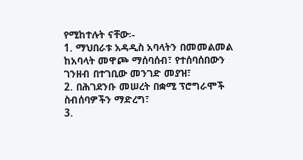የሚከተሉት ናቸው፡-
1. ማህበራቱ አዳዲስ አባላትን በመመልመል ከአባላት መዋጮ ማሰባሰብ፣ የተሰባሰበውን ገንዘብ በተገቢው መንገድ መያዝ፣
2. በሕገደንቡ መሠረት በቋሚ ፕሮግራሞች ስብሰባዎችን ማድረግ፣
3.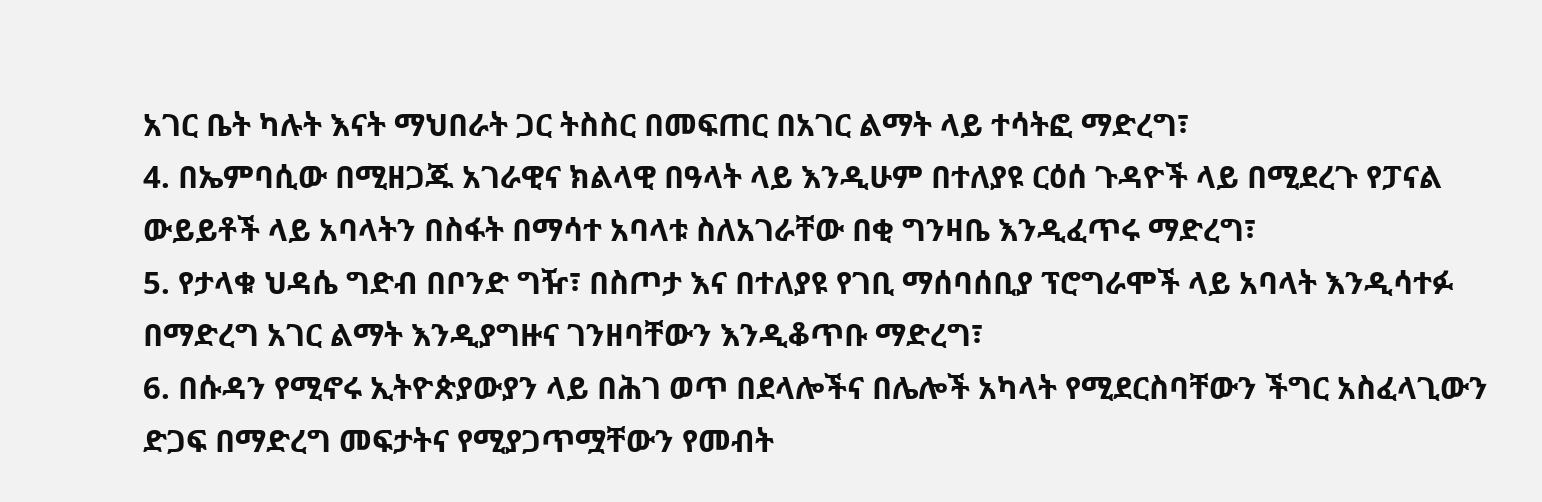አገር ቤት ካሉት እናት ማህበራት ጋር ትስስር በመፍጠር በአገር ልማት ላይ ተሳትፎ ማድረግ፣
4. በኤምባሲው በሚዘጋጁ አገራዊና ክልላዊ በዓላት ላይ እንዲሁም በተለያዩ ርዕሰ ጉዳዮች ላይ በሚደረጉ የፓናል ውይይቶች ላይ አባላትን በስፋት በማሳተ አባላቱ ስለአገራቸው በቂ ግንዛቤ እንዲፈጥሩ ማድረግ፣
5. የታላቁ ህዳሴ ግድብ በቦንድ ግዥ፣ በስጦታ እና በተለያዩ የገቢ ማሰባሰቢያ ፕሮግራሞች ላይ አባላት እንዲሳተፉ በማድረግ አገር ልማት እንዲያግዙና ገንዘባቸውን እንዲቆጥቡ ማድረግ፣
6. በሱዳን የሚኖሩ ኢትዮጵያውያን ላይ በሕገ ወጥ በደላሎችና በሌሎች አካላት የሚደርስባቸውን ችግር አስፈላጊውን ድጋፍ በማድረግ መፍታትና የሚያጋጥሟቸውን የመብት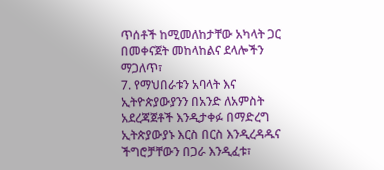ጥሰቶች ከሚመለከታቸው አካላት ጋር በመቀናጀት መከላከልና ደላሎችን ማጋለጥ፣
7. የማህበራቱን አባላት እና ኢትዮጵያውያንን በአንድ ለአምስት አደረጃጀቶች እንዲታቀፉ በማድረግ ኢትጵያውያኑ እርስ በርስ እንዲረዳዱና ችግሮቻቸውን በጋራ እንዲፈቱ፣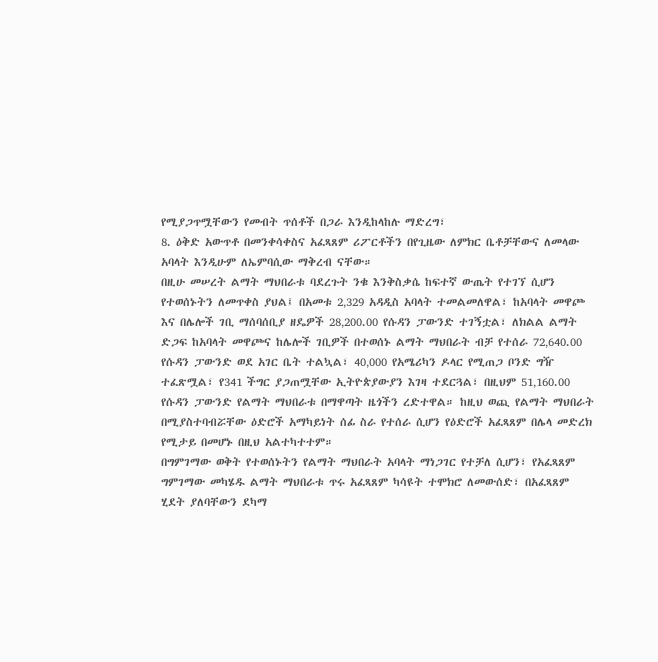የሚያጋጥሟቸውን የመብት ጥሰቶች በጋራ እንዲከላከሉ ማድረግ፣
8. ዕቅድ አውጥቶ በመንቀሳቀስና አፈጻጸም ሪፖርቶችን በየጊዜው ለምክር ቤቶቻቸውና ለመላው አባላት እንዲሁም ለኤምባሲው ማቅረብ ናቸው።
በዚሁ መሠረት ልማት ማህበራቱ ባደረጉት ንቁ እንቅስቃሴ ከፍተኛ ውጤት የተገኘ ሲሆን የተወሰኑትን ለመጥቀስ ያህል፤ በአመቱ 2‚329 አዳዲስ አባላት ተመልመለዋል፣ ከአባላት መዋጮ እና በሌሎች ገቢ ማሰባሰቢያ ዘዴዎች 28‚200.00 የሱዳን ፓውንድ ተገኝቷል፣ ለክልል ልማት ድጋፍ ከአባላት መዋጮና ከሌሎች ገቢዎች በተወሰኑ ልማት ማህበራት ብቻ የተሰራ 72‚640.00 የሱዳን ፓውንድ ወደ አገር ቤት ተልኳል፣ 40‚000 የአሜሪካን ዶላር የሚጠጋ ቦንድ ግዥ ተፈጽሟል፣ የ341 ችግር ያጋጠሟቸው ኢትዮጵያውያን እገዛ ተደርጓል፣ በዚህም 51‚160.00 የሱዳን ፓውንድ የልማት ማህበራቱ በማዋጣት ዜጎችን ረድተዋል። ከዚህ ወጪ የልማት ማህበራት በሚያስተባብሯቸው ዕድሮች አማካይነት ሰፊ ስራ የተሰራ ሲሆን የዕድሮች አፈጻጸም በሌላ መድረክ የሚታይ በመሆኑ በዚህ አልተካተተም።
በግምገማው ወቅት የተወሰኑትን የልማት ማህበራት አባላት ማነጋገር የተቻለ ሲሆን፣ የአፈጻጸም ግምገማው መካሄዱ ልማት ማህበራቱ ጥሩ አፈጻጸም ካሳዩት ተሞክሮ ለመውሰድ፣ በአፈጻጸም ሂደት ያለባቸውን ደካማ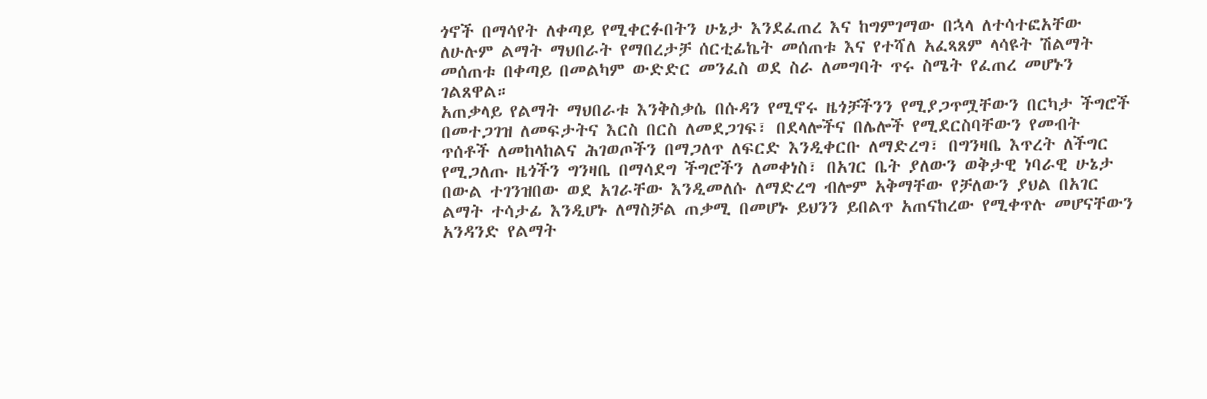ጎኖች በማሳየት ለቀጣይ የሚቀርፉበትን ሁኔታ እንደፈጠረ እና ከግምገማው በኋላ ለተሳተፎአቸው ለሁሉም ልማት ማህበራት የማበረታቻ ሰርቲፊኬት መሰጠቱ እና የተሻለ አፈጻጸም ላሳዩት ሽልማት መሰጠቱ በቀጣይ በመልካም ውድድር መንፈስ ወደ ስራ ለመግባት ጥሩ ስሜት የፈጠረ መሆኑን ገልጸዋል።
አጠቃላይ የልማት ማህበራቱ እንቅስቃሴ በሱዳን የሚኖሩ ዜጎቻችንን የሚያጋጥሟቸውን በርካታ ችግሮች በመተጋገዝ ለመፍታትና እርስ በርስ ለመደጋገፍ፣ በደላሎችና በሌሎች የሚደርስባቸውን የመብት ጥሰቶች ለመከላከልና ሕገወጦችን በማጋለጥ ለፍርድ እንዲቀርቡ ለማድረግ፣ በግንዛቤ እጥረት ለችግር የሚጋለጡ ዜጎችን ግንዛቤ በማሳደግ ችግሮችን ለመቀነስ፣ በአገር ቤት ያለውን ወቅታዊ ነባራዊ ሁኔታ በውል ተገንዝበው ወደ አገራቸው እንዲመለሱ ለማድረግ ብሎም አቅማቸው የቻለውን ያህል በአገር ልማት ተሳታፊ እንዲሆኑ ለማስቻል ጠቃሚ በመሆኑ ይህንን ይበልጥ አጠናከረው የሚቀጥሉ መሆናቸውን አንዳንድ የልማት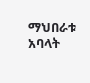ማህበራቱ አባላት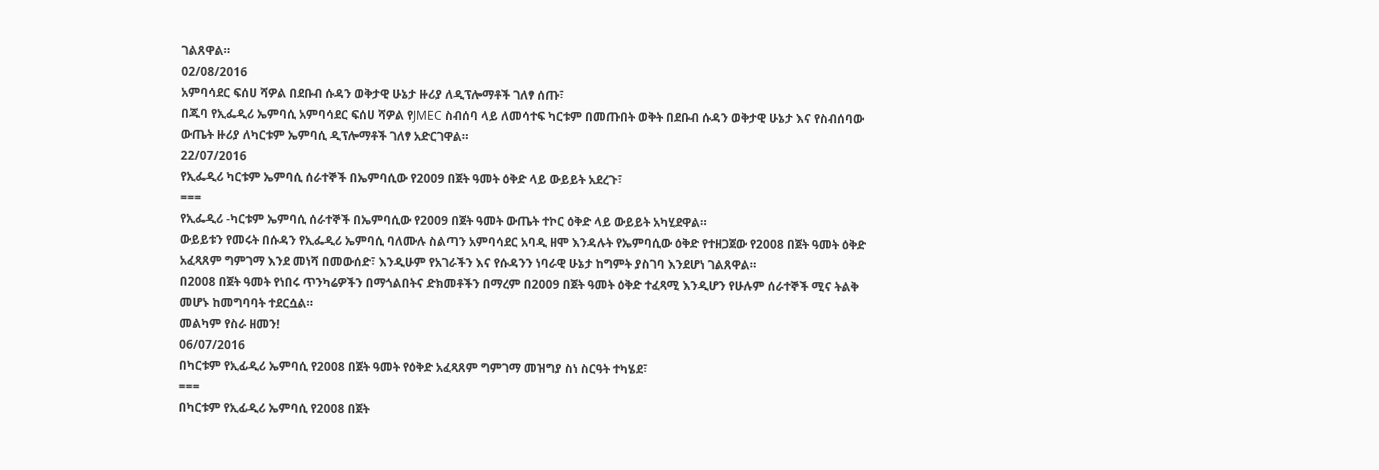ገልጸዋል።
02/08/2016
አምባሳደር ፍሰሀ ሻዎል በደቡብ ሱዳን ወቅታዊ ሁኔታ ዙሪያ ለዲፕሎማቶች ገለፃ ሰጡ፣
በጁባ የኢፌዲሪ ኤምባሲ አምባሳደር ፍሰሀ ሻዎል የJMEC ስብሰባ ላይ ለመሳተፍ ካርቱም በመጡበት ወቅት በደቡብ ሱዳን ወቅታዊ ሁኔታ እና የስብሰባው ውጤት ዙሪያ ለካርቱም ኤምባሲ ዲፕሎማቶች ገለፃ አድርገዋል።
22/07/2016
የኢፌዲሪ ካርቱም ኤምባሲ ሰራተኞች በኤምባሲው የ2009 በጀት ዓመት ዕቅድ ላይ ውይይት አደረጉ፣
===
የኢፌዲሪ -ካርቱም ኤምባሲ ሰራተኞች በኤምባሲው የ2009 በጀት ዓመት ውጤት ተኮር ዕቅድ ላይ ውይይት አካሂደዋል።
ውይይቱን የመሩት በሱዳን የኢፌዲሪ ኤምባሲ ባለሙሉ ስልጣን አምባሳደር አባዲ ዘሞ እንዳሉት የኤምባሲው ዕቅድ የተዘጋጀው የ2008 በጀት ዓመት ዕቅድ አፈጻጸም ግምገማ እንደ መነሻ በመውሰድ፣ እንዲሁም የአገራችን እና የሱዳንን ነባራዊ ሁኔታ ከግምት ያስገባ እንደሆነ ገልጸዋል።
በ2008 በጀት ዓመት የነበሩ ጥንካሬዎችን በማጎልበትና ድክመቶችን በማረም በ2009 በጀት ዓመት ዕቅድ ተፈጻሚ እንዲሆን የሁሉም ሰራተኞች ሚና ትልቅ መሆኑ ከመግባባት ተደርሷል።
መልካም የስራ ዘመን!
06/07/2016
በካርቱም የኢፊዲሪ ኤምባሲ የ2008 በጀት ዓመት የዕቅድ አፈጻጸም ግምገማ መዝግያ ስነ ስርዓት ተካሄደ፣
===
በካርቱም የኢፊዲሪ ኤምባሲ የ2008 በጀት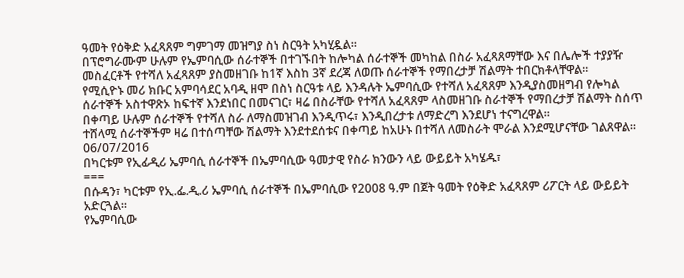ዓመት የዕቅድ አፈጻጸም ግምገማ መዝግያ ስነ ስርዓት አካሂዷል።
በፕሮግራሙም ሁሉም የኤምባሲው ሰራተኞች በተገኙበት ከሎካል ሰራተኞች መካከል በስራ አፈጻጸማቸው እና በሌሎች ተያያዥ መስፈርቶች የተሻለ አፈጻጸም ያስመዘገቡ ከ1ኛ እስከ 3ኛ ደረጃ ለወጡ ሰራተኞች የማበረታቻ ሽልማት ተበርክቶላቸዋል።
የሚሲዮኑ መሪ ክቡር አምባሳደር አባዲ ዘሞ በስነ ስርዓቱ ላይ እንዳሉት ኤምባሲው የተሻለ አፈጻጸም እንዲያስመዘግብ የሎካል ሰራተኞች አስተዋጽኦ ከፍተኛ እንደነበር በመናገር፣ ዛሬ በስራቸው የተሻለ አፈጻጸም ላስመዘገቡ ስራተኞች የማበረታቻ ሽልማት ስሰጥ በቀጣይ ሁሉም ሰራተኞች የተሻለ ስራ ለማስመዝገብ እንዲጥሩ፣ እንዲበረታቱ ለማድረግ እንደሆነ ተናግረዋል።
ተሸላሚ ሰራተኞችም ዛሬ በተሰጣቸው ሽልማት እንደተደሰቱና በቀጣይ ከአሁኑ በተሻለ ለመስራት ሞራል እንደሚሆናቸው ገልጸዋል።
06/07/2016
በካርቱም የኢፊዲሪ ኤምባሲ ሰራተኞች በኤምባሲው ዓመታዊ የስራ ክንውን ላይ ውይይት አካሄዱ፣
===
በሱዳን፣ ካርቱም የኢ.ፌ.ዲ.ሪ ኤምባሲ ሰራተኞች በኤምባሲው የ2008 ዓ.ም በጀት ዓመት የዕቅድ አፈጻጸም ሪፖርት ላይ ውይይት አድርጓል።
የኤምባሲው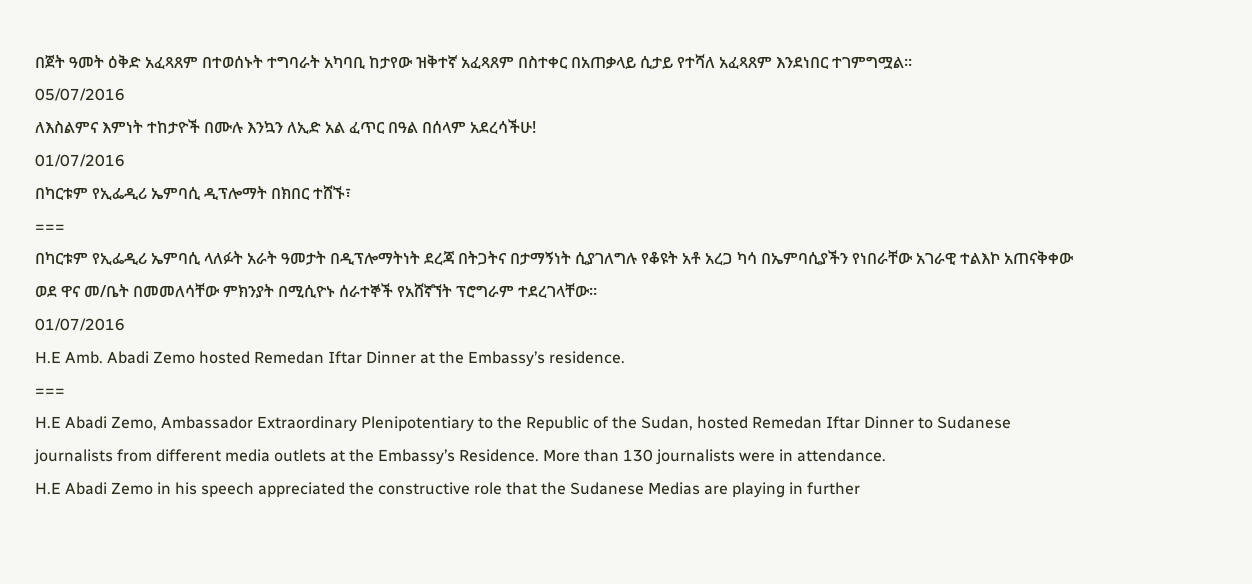በጀት ዓመት ዕቅድ አፈጻጸም በተወሰኑት ተግባራት አካባቢ ከታየው ዝቅተኛ አፈጻጸም በስተቀር በአጠቃላይ ሲታይ የተሻለ አፈጻጸም እንደነበር ተገምግሟል።
05/07/2016
ለእስልምና እምነት ተከታዮች በሙሉ እንኳን ለኢድ አል ፈጥር በዓል በሰላም አደረሳችሁ!
01/07/2016
በካርቱም የኢፌዲሪ ኤምባሲ ዲፕሎማት በክበር ተሸኙ፣
===
በካርቱም የኢፌዲሪ ኤምባሲ ላለፉት አራት ዓመታት በዲፕሎማትነት ደረጃ በትጋትና በታማኝነት ሲያገለግሉ የቆዩት አቶ አረጋ ካሳ በኤምባሲያችን የነበራቸው አገራዊ ተልእኮ አጠናቅቀው ወደ ዋና መ/ቤት በመመለሳቸው ምክንያት በሚሲዮኑ ሰራተኞች የአሸኛኘት ፕሮግራም ተደረገላቸው።
01/07/2016
H.E Amb. Abadi Zemo hosted Remedan Iftar Dinner at the Embassy’s residence.
===
H.E Abadi Zemo, Ambassador Extraordinary Plenipotentiary to the Republic of the Sudan, hosted Remedan Iftar Dinner to Sudanese journalists from different media outlets at the Embassy’s Residence. More than 130 journalists were in attendance.
H.E Abadi Zemo in his speech appreciated the constructive role that the Sudanese Medias are playing in further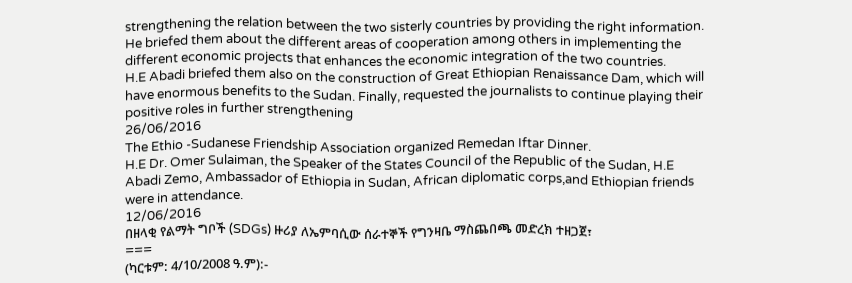strengthening the relation between the two sisterly countries by providing the right information. He briefed them about the different areas of cooperation among others in implementing the different economic projects that enhances the economic integration of the two countries.
H.E Abadi briefed them also on the construction of Great Ethiopian Renaissance Dam, which will have enormous benefits to the Sudan. Finally, requested the journalists to continue playing their positive roles in further strengthening
26/06/2016
The Ethio -Sudanese Friendship Association organized Remedan Iftar Dinner.
H.E Dr. Omer Sulaiman, the Speaker of the States Council of the Republic of the Sudan, H.E Abadi Zemo, Ambassador of Ethiopia in Sudan, African diplomatic corps,and Ethiopian friends were in attendance.
12/06/2016
በዘላቂ የልማት ግቦች (SDGs) ዙሪያ ለኤምባሲው ሰራተኞች የግንዛቤ ማስጨበጫ መድረክ ተዘጋጀ፣
===
(ካርቱም: 4/10/2008 ዓ.ም):-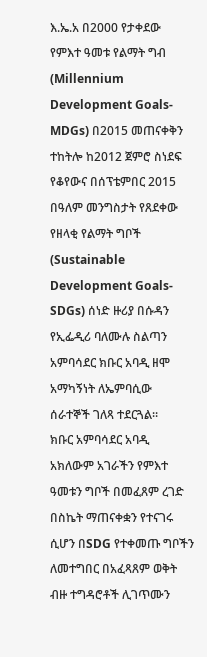እ.ኤ.አ በ2000 የታቀደው የምእተ ዓመቱ የልማት ግብ (Millennium Development Goals-MDGs) በ2015 መጠናቀቅን ተከትሎ ከ2012 ጀምሮ ስነደፍ የቆየውና በሰፕቴምበር 2015 በዓለም መንግስታት የጸደቀው የዘላቂ የልማት ግቦች (Sustainable Development Goals-SDGs) ሰነድ ዙሪያ በሱዳን የኢፌዲሪ ባለሙሉ ስልጣን አምባሳደር ክቡር አባዲ ዘሞ አማካኝነት ለኤምባሲው ሰራተኞች ገለጻ ተደርጓል።
ክቡር አምባሳደር አባዲ አክለውም አገራችን የምእተ ዓመቱን ግቦች በመፈጸም ረገድ በስኬት ማጠናቀቋን የተናገሩ ሲሆን በSDG የተቀመጡ ግቦችን ለመተግበር በአፈጻጸም ወቅት ብዙ ተግዳሮቶች ሊገጥሙን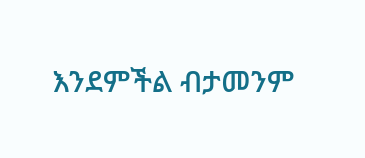እንደምችል ብታመንም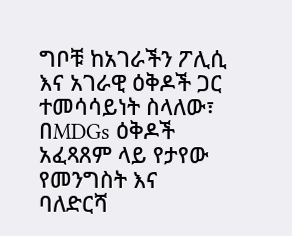ግቦቹ ከአገራችን ፖሊሲ እና አገራዊ ዕቅዶች ጋር ተመሳሳይነት ስላለው፣ በMDGs ዕቅዶች አፈጻጸም ላይ የታየው የመንግስት እና ባለድርሻ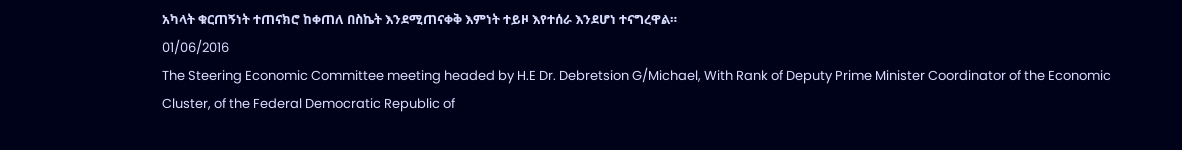አካላት ቁርጠኝነት ተጠናክሮ ከቀጠለ በስኬት እንደሚጠናቀቅ እምነት ተይዞ እየተሰራ እንደሆነ ተናግረዋል።
01/06/2016
The Steering Economic Committee meeting headed by H.E Dr. Debretsion G/Michael, With Rank of Deputy Prime Minister Coordinator of the Economic Cluster, of the Federal Democratic Republic of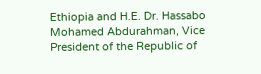Ethiopia and H.E. Dr. Hassabo Mohamed Abdurahman, Vice President of the Republic of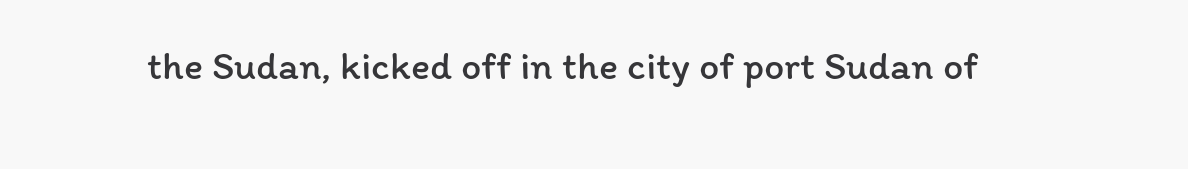the Sudan, kicked off in the city of port Sudan of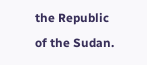the Republic of the Sudan.